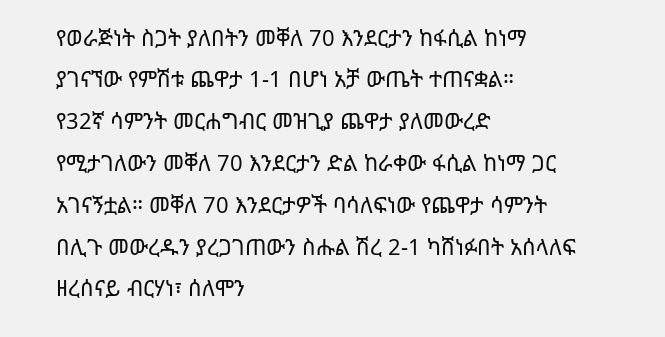የወራጅነት ስጋት ያለበትን መቐለ 70 እንደርታን ከፋሲል ከነማ ያገናኘው የምሽቱ ጨዋታ 1-1 በሆነ አቻ ውጤት ተጠናቋል።
የ32ኛ ሳምንት መርሐግብር መዝጊያ ጨዋታ ያለመውረድ የሚታገለውን መቐለ 70 እንደርታን ድል ከራቀው ፋሲል ከነማ ጋር አገናኝቷል። መቐለ 70 እንደርታዎች ባሳለፍነው የጨዋታ ሳምንት በሊጉ መውረዱን ያረጋገጠውን ስሑል ሽረ 2-1 ካሸነፉበት አሰላለፍ ዘረሰናይ ብርሃነ፣ ሰለሞን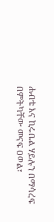ሐብቴ እና ኪሩቤል ሃይሉን በማሳረፍ በምትካቸው መናፍ ዐወል፣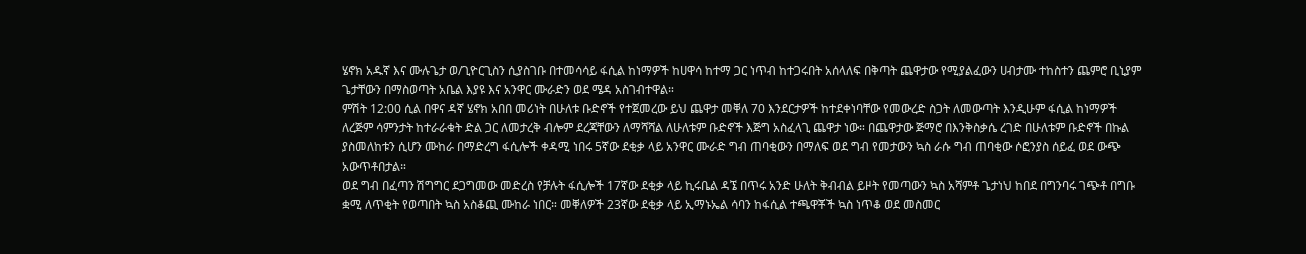ሄኖክ አዱኛ እና ሙሉጌታ ወ/ጊዮርጊስን ሲያስገቡ በተመሳሳይ ፋሲል ከነማዎች ከሀዋሳ ከተማ ጋር ነጥብ ከተጋሩበት አሰላለፍ በቅጣት ጨዋታው የሚያልፈውን ሀብታሙ ተከስተን ጨምሮ ቢኒያም ጌታቸውን በማስወጣት አቤል እያዩ እና አንዋር ሙራድን ወደ ሜዳ አስገብተዋል።
ምሽት 12:00 ሲል በዋና ዳኛ ሄኖክ አበበ መሪነት በሁለቱ ቡድኖች የተጀመረው ይህ ጨዋታ መቐለ 70 እንደርታዎች ከተደቀነባቸው የመውረድ ስጋት ለመውጣት እንዲሁም ፋሲል ከነማዎች ለረጅም ሳምንታት ከተራራቁት ድል ጋር ለመታረቅ ብሎም ደረጃቸውን ለማሻሻል ለሁለቱም ቡድኖች እጅግ አስፈላጊ ጨዋታ ነው። በጨዋታው ጅማሮ በእንቅስቃሴ ረገድ በሁለቱም ቡድኖች በኩል ያስመለከቱን ሲሆን ሙከራ በማድረግ ፋሲሎች ቀዳሚ ነበሩ 5ኛው ደቂቃ ላይ አንዋር ሙራድ ግብ ጠባቂውን በማለፍ ወደ ግብ የመታውን ኳስ ራሱ ግብ ጠባቂው ሶፎንያስ ሰይፈ ወደ ውጭ አውጥቶበታል።
ወደ ግብ በፈጣን ሽግግር ደጋግመው መድረስ የቻሉት ፋሲሎች 17ኛው ደቂቃ ላይ ኪሩቤል ዳኜ በጥሩ አንድ ሁለት ቅብብል ይዞት የመጣውን ኳስ አሻምቶ ጌታነህ ከበደ በግንባሩ ገጭቶ በግቡ ቋሚ ለጥቂት የወጣበት ኳስ አስቆጪ ሙከራ ነበር። መቐለዎች 23ኛው ደቂቃ ላይ ኢማኑኤል ሳባን ከፋሲል ተጫዋቾች ኳስ ነጥቆ ወደ መስመር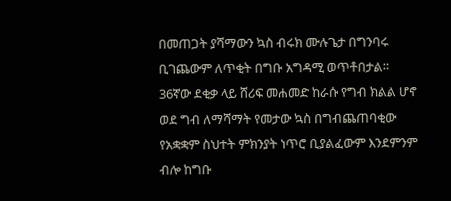በመጠጋት ያሻማውን ኳስ ብሩክ ሙሉጌታ በግንባሩ ቢገጨውም ለጥቂት በግቡ አግዳሚ ወጥቶበታል።
36ኛው ደቂቃ ላይ ሸሪፍ መሐመድ ከራሱ የግብ ክልል ሆኖ ወደ ግብ ለማሻማት የመታው ኳስ በግብጨጠባቂው የአቋቋም ስህተት ምክንያት ነጥሮ ቢያልፈውም እንደምንም ብሎ ከግቡ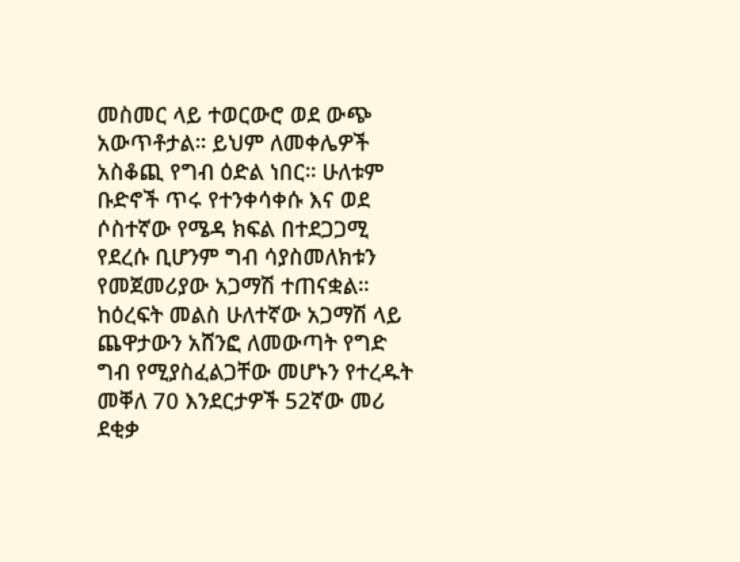መስመር ላይ ተወርውሮ ወደ ውጭ አውጥቶታል። ይህም ለመቀሌዎች አስቆጪ የግብ ዕድል ነበር። ሁለቱም ቡድኖች ጥሩ የተንቀሳቀሱ እና ወደ ሶስተኛው የሜዳ ክፍል በተደጋጋሚ የደረሱ ቢሆንም ግብ ሳያስመለክቱን የመጀመሪያው አጋማሽ ተጠናቋል።
ከዕረፍት መልስ ሁለተኛው አጋማሽ ላይ ጨዋታውን አሸንፎ ለመውጣት የግድ ግብ የሚያስፈልጋቸው መሆኑን የተረዱት መቐለ 70 እንደርታዎች 52ኛው መሪ ደቂቃ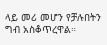ላይ መሪ መሆን የቻሉበትን ግብ አስቆጥረዋል።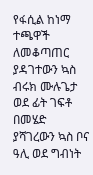የፋሲል ከነማ ተጫዋች ለመቆጣጠር ያዳገተውን ኳስ ብሩክ ሙሉጌታ ወደ ፊት ገፍቶ በመሄድ ያሻገረውን ኳስ ቦና ዓሊ ወደ ግብነት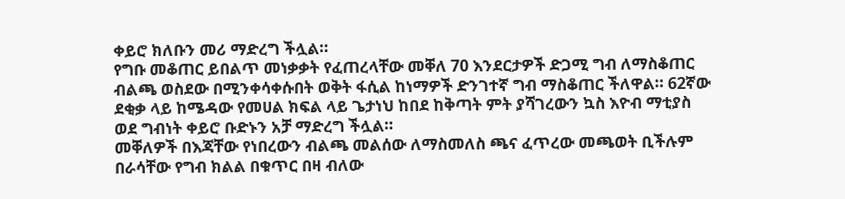ቀይሮ ክለቡን መሪ ማድረግ ችሏል።
የግቡ መቆጠር ይበልጥ መነቃቃት የፈጠረላቸው መቐለ 70 እንደርታዎች ድጋሚ ግብ ለማስቆጠር ብልጫ ወስደው በሚንቀሳቀሱበት ወቅት ፋሲል ከነማዎች ድንገተኛ ግብ ማስቆጠር ችለዋል። 62ኛው ደቂቃ ላይ ከሜዳው የመሀል ክፍል ላይ ጌታነህ ከበደ ከቅጣት ምት ያሻገረውን ኳስ እዮብ ማቲያስ ወደ ግብነት ቀይሮ ቡድኑን አቻ ማድረግ ችሏል።
መቐለዎች በእጃቸው የነበረውን ብልጫ መልሰው ለማስመለስ ጫና ፈጥረው መጫወት ቢችሉም በራሳቸው የግብ ክልል በቁጥር በዛ ብለው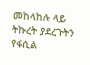መከላከሉ ላይ ትኩረት ያደረጉትን የፋሲል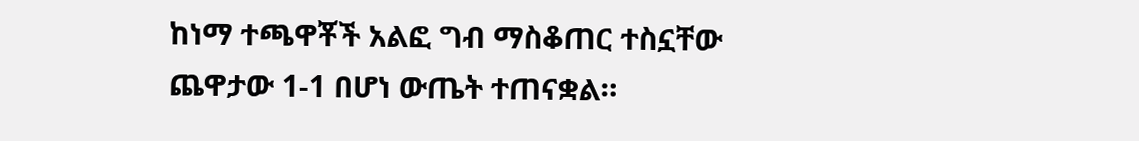ከነማ ተጫዋቾች አልፎ ግብ ማስቆጠር ተስኗቸው ጨዋታው 1-1 በሆነ ውጤት ተጠናቋል።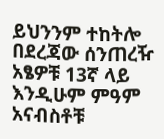ይህንንም ተከትሎ በደረጃው ሰንጠረዥ አፄዎቹ 13ኛ ላይ እንዲሁም ምዓም አናብስቶቹ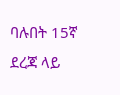ባሉበት 15ኛ ደረጃ ላይ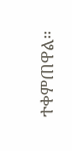ተቀምጠዋል።